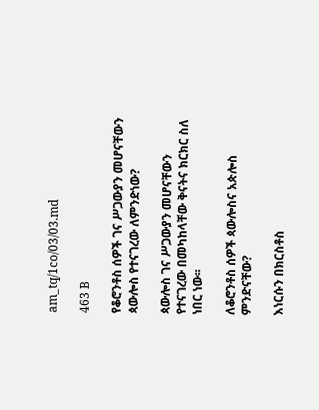am_tq/1co/03/03.md

463 B

የቆሮንቶስ ሰዎች ገና ሥጋውያን መሆናቸውን ጳውሎስ የተናገረው ለምንድነው?

ጳውሎስ ገና ሥጋውያን መሆናቸውን የተናገረው በመካከላቸው ቅናትና ክርክር ስለ ነበር ነው፡፡

ለቆሮንቶስ ሰዎች ጳውሎስና አጵሎስ ምንድናቸው?

እነርሱን በክርስቶስ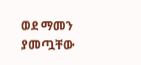ወደ ማመን ያመጧቸው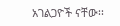አገልጋዮች ናቸው፡፡